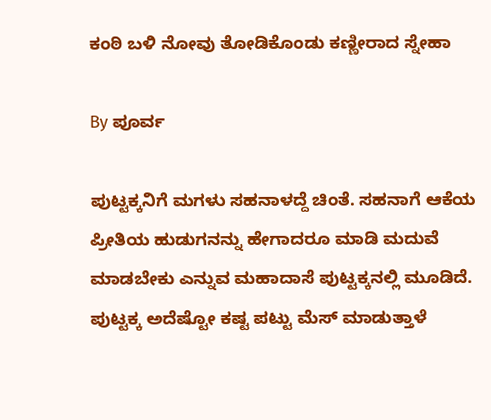ಕಂಠಿ ಬಳಿ ನೋವು ತೋಡಿಕೊಂಡು ಕಣ್ಣೀರಾದ ಸ್ನೇಹಾ

By ಪೂರ್ವ

ಪುಟ್ಟಕ್ಕನಿಗೆ ಮಗಳು ಸಹನಾಳದ್ದೆ ಚಿಂತೆ. ಸಹನಾಗೆ ಆಕೆಯ ಪ್ರೀತಿಯ ಹುಡುಗನನ್ನು ಹೇಗಾದರೂ ಮಾಡಿ ಮದುವೆ ಮಾಡಬೇಕು ಎನ್ನುವ ಮಹಾದಾಸೆ ಪುಟ್ಟಕ್ಕನಲ್ಲಿ ಮೂಡಿದೆ. ಪುಟ್ಟಕ್ಕ ಅದೆಷ್ಟೋ ಕಷ್ಟ ಪಟ್ಟು ಮೆಸ್ ಮಾಡುತ್ತಾಳೆ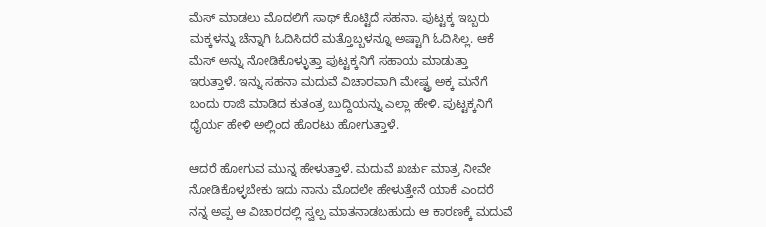ಮೆಸ್ ಮಾಡಲು ಮೊದಲಿಗೆ ಸಾಥ್ ಕೊಟ್ಟಿದೆ ಸಹನಾ. ಪುಟ್ಟಕ್ಕ ಇಬ್ಬರು ಮಕ್ಕಳನ್ನು ಚೆನ್ನಾಗಿ ಓದಿಸಿದರೆ ಮತ್ತೊಬ್ಬಳನ್ನೂ ಅಷ್ಟಾಗಿ ಓದಿಸಿಲ್ಲ. ಆಕೆ ಮೆಸ್‌ ಅನ್ನು ನೋಡಿಕೊಳ್ಳುತ್ತಾ ಪುಟ್ಟಕ್ಕನಿಗೆ ಸಹಾಯ ಮಾಡುತ್ತಾ ಇರುತ್ತಾಳೆ. ಇನ್ನು ಸಹನಾ ಮದುವೆ ವಿಚಾರವಾಗಿ ಮೇಷ್ಟ್ರ ಅಕ್ಕ ಮನೆಗೆ ಬಂದು ರಾಜಿ ಮಾಡಿದ ಕುತಂತ್ರ ಬುದ್ದಿಯನ್ನು ಎಲ್ಲಾ ಹೇಳಿ. ಪುಟ್ಟಕ್ಕನಿಗೆ ಧೈರ್ಯ ಹೇಳಿ ಅಲ್ಲಿಂದ ಹೊರಟು ಹೋಗುತ್ತಾಳೆ.

ಆದರೆ ಹೋಗುವ ಮುನ್ನ ಹೇಳುತ್ತಾಳೆ. ಮದುವೆ ಖರ್ಚು ಮಾತ್ರ ನೀವೇ ನೋಡಿಕೊಳ್ಳಬೇಕು ಇದು ನಾನು ಮೊದಲೇ ಹೇಳುತ್ತೇನೆ ಯಾಕೆ ಎಂದರೆ ನನ್ನ ಅಪ್ಪ ಆ ವಿಚಾರದಲ್ಲಿ ಸ್ವಲ್ಪ ಮಾತನಾಡಬಹುದು ಆ ಕಾರಣಕ್ಕೆ ಮದುವೆ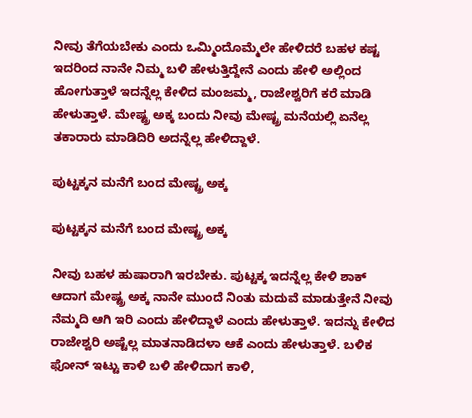ನೀವು ತೆಗೆಯಬೇಕು ಎಂದು ಒಮ್ಮಿಂದೊಮ್ಮೆಲೇ ಹೇಳಿದರೆ ಬಹಳ ಕಷ್ಟ ಇದರಿಂದ ನಾನೇ ನಿಮ್ಮ ಬಳಿ ಹೇಳುತ್ತಿದ್ದೇನೆ ಎಂದು ಹೇಳಿ ಅಲ್ಲಿಂದ ಹೋಗುತ್ತಾಳೆ ಇದನ್ನೆಲ್ಲ ಕೇಳಿದ ಮಂಜಮ್ಮ, ರಾಜೇಶ್ವರಿಗೆ ಕರೆ ಮಾಡಿ ಹೇಳುತ್ತಾಳೆ. ಮೇಷ್ಟ್ರ ಅಕ್ಕ ಬಂದು ನೀವು ಮೇಷ್ಟ್ರ ಮನೆಯಲ್ಲಿ ಏನೆಲ್ಲ ತಕಾರಾರು ಮಾಡಿದಿರಿ ಅದನ್ನೆಲ್ಲ ಹೇಳಿದ್ದಾಳೆ.

ಪುಟ್ಟಕ್ಕನ ಮನೆಗೆ ಬಂದ ಮೇಷ್ಟ್ರ ಅಕ್ಕ

ಪುಟ್ಟಕ್ಕನ ಮನೆಗೆ ಬಂದ ಮೇಷ್ಟ್ರ ಅಕ್ಕ

ನೀವು ಬಹಳ ಹುಷಾರಾಗಿ ಇರಬೇಕು. ಪುಟ್ಟಕ್ಕ ಇದನ್ನೆಲ್ಲ ಕೇಳಿ ಶಾಕ್ ಆದಾಗ ಮೇಷ್ಟ್ರ ಅಕ್ಕ ನಾನೇ ಮುಂದೆ ನಿಂತು ಮದುವೆ ಮಾಡುತ್ತೇನೆ ನೀವು ನೆಮ್ಮದಿ ಆಗಿ ಇರಿ ಎಂದು ಹೇಳಿದ್ದಾಳೆ ಎಂದು ಹೇಳುತ್ತಾಳೆ. ಇದನ್ನು ಕೇಳಿದ ರಾಜೇಶ್ವರಿ ಅಷ್ಟೆಲ್ಲ ಮಾತನಾಡಿದಳಾ ಆಕೆ ಎಂದು ಹೇಳುತ್ತಾಳೆ. ಬಳಿಕ ಫೋನ್ ಇಟ್ಟು ಕಾಳಿ ಬಳಿ ಹೇಳಿದಾಗ ಕಾಳಿ,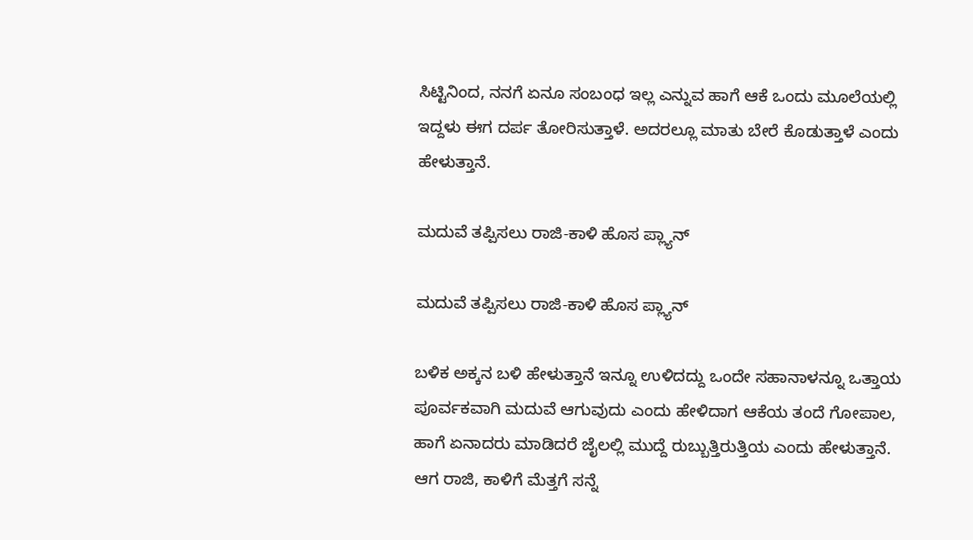ಸಿಟ್ಟಿನಿಂದ, ನನಗೆ ಏನೂ ಸಂಬಂಧ ಇಲ್ಲ ಎನ್ನುವ ಹಾಗೆ ಆಕೆ ಒಂದು ಮೂಲೆಯಲ್ಲಿ ಇದ್ದಳು ಈಗ ದರ್ಪ ತೋರಿಸುತ್ತಾಳೆ. ಅದರಲ್ಲೂ ಮಾತು ಬೇರೆ ಕೊಡುತ್ತಾಳೆ ಎಂದು ಹೇಳುತ್ತಾನೆ.

ಮದುವೆ ತಪ್ಪಿಸಲು ರಾಜಿ-ಕಾಳಿ ಹೊಸ ಪ್ಲ್ಯಾನ್

ಮದುವೆ ತಪ್ಪಿಸಲು ರಾಜಿ-ಕಾಳಿ ಹೊಸ ಪ್ಲ್ಯಾನ್

ಬಳಿಕ ಅಕ್ಕನ ಬಳಿ ಹೇಳುತ್ತಾನೆ ಇನ್ನೂ ಉಳಿದದ್ದು ಒಂದೇ ಸಹಾನಾಳನ್ನೂ ಒತ್ತಾಯ ಪೂರ್ವಕವಾಗಿ ಮದುವೆ ಆಗುವುದು ಎಂದು ಹೇಳಿದಾಗ ಆಕೆಯ ತಂದೆ ಗೋಪಾಲ, ಹಾಗೆ ಏನಾದರು ಮಾಡಿದರೆ ಜೈಲಲ್ಲಿ ಮುದ್ದೆ ರುಬ್ಬುತ್ತಿರುತ್ತಿಯ ಎಂದು ಹೇಳುತ್ತಾನೆ. ಆಗ ರಾಜಿ, ಕಾಳಿಗೆ ಮೆತ್ತಗೆ ಸನ್ನೆ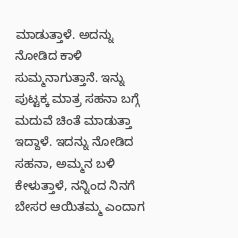ಮಾಡುತ್ತಾಳೆ. ಅದನ್ನು ನೋಡಿದ ಕಾಳಿ ಸುಮ್ಮನಾಗುತ್ತಾನೆ. ಇನ್ನು ಪುಟ್ಟಕ್ಕ ಮಾತ್ರ ಸಹನಾ ಬಗ್ಗೆ ಮದುವೆ ಚಿಂತೆ ಮಾಡುತ್ತಾ ಇದ್ದಾಳೆ. ಇದನ್ನು ನೋಡಿದ ಸಹನಾ, ಅಮ್ಮನ ಬಳಿ ಕೇಳುತ್ತಾಳೆ, ನನ್ನಿಂದ ನಿನಗೆ ಬೇಸರ ಆಯಿತಮ್ಮ ಎಂದಾಗ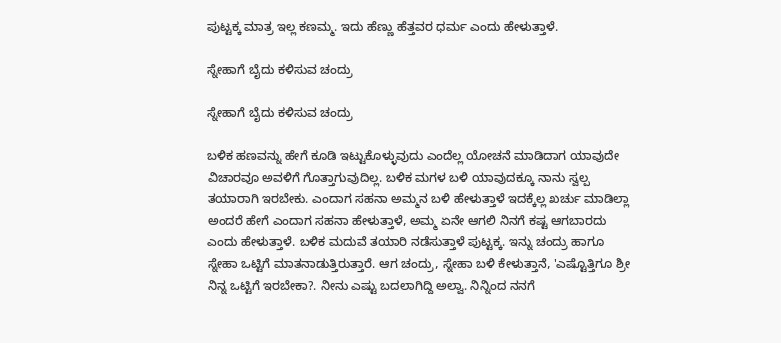ಪುಟ್ಟಕ್ಕ ಮಾತ್ರ ಇಲ್ಲ ಕಣಮ್ಮ. ಇದು ಹೆಣ್ಣು ಹೆತ್ತವರ ಧರ್ಮ ಎಂದು ಹೇಳುತ್ತಾಳೆ.

ಸ್ನೇಹಾಗೆ ಬೈದು ಕಳಿಸುವ ಚಂದ್ರು

ಸ್ನೇಹಾಗೆ ಬೈದು ಕಳಿಸುವ ಚಂದ್ರು

ಬಳಿಕ ಹಣವನ್ನು ಹೇಗೆ ಕೂಡಿ ಇಟ್ಟುಕೊಳ್ಳುವುದು ಎಂದೆಲ್ಲ ಯೋಚನೆ ಮಾಡಿದಾಗ ಯಾವುದೇ ವಿಚಾರವೂ ಅವಳಿಗೆ ಗೊತ್ತಾಗುವುದಿಲ್ಲ. ಬಳಿಕ ಮಗಳ ಬಳಿ ಯಾವುದಕ್ಕೂ ನಾನು ಸ್ವಲ್ಪ ತಯಾರಾಗಿ ಇರಬೇಕು. ಎಂದಾಗ ಸಹನಾ ಅಮ್ಮನ ಬಳಿ ಹೇಳುತ್ತಾಳೆ ಇದಕ್ಕೆಲ್ಲ ಖರ್ಚು ಮಾಡಿಲ್ಲಾ ಅಂದರೆ ಹೇಗೆ ಎಂದಾಗ ಸಹನಾ ಹೇಳುತ್ತಾಳೆ, ಅಮ್ಮ ಏನೇ ಆಗಲಿ ನಿನಗೆ ಕಷ್ಟ ಆಗಬಾರದು ಎಂದು ಹೇಳುತ್ತಾಳೆ. ಬಳಿಕ ಮದುವೆ ತಯಾರಿ ನಡೆಸುತ್ತಾಳೆ ಪುಟ್ಟಕ್ಕ. ಇನ್ನು ಚಂದ್ರು ಹಾಗೂ ಸ್ನೇಹಾ ಒಟ್ಟಿಗೆ ಮಾತನಾಡುತ್ತಿರುತ್ತಾರೆ. ಆಗ ಚಂದ್ರು, ಸ್ನೇಹಾ ಬಳಿ ಕೇಳುತ್ತಾನೆ, 'ಎಷ್ಟೊತ್ತಿಗೂ ಶ್ರೀ ನಿನ್ನ ಒಟ್ಟಿಗೆ ಇರಬೇಕಾ?. ನೀನು ಎಷ್ಟು ಬದಲಾಗಿದ್ದಿ ಅಲ್ವಾ. ನಿನ್ನಿಂದ ನನಗೆ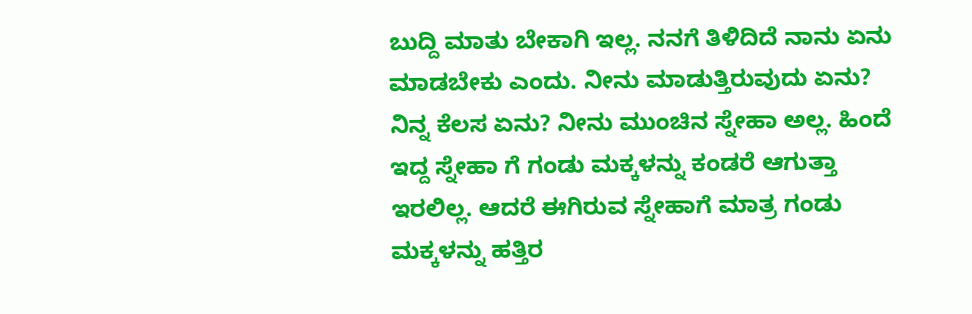ಬುದ್ದಿ ಮಾತು ಬೇಕಾಗಿ ಇಲ್ಲ. ನನಗೆ ತಿಳಿದಿದೆ ನಾನು ಏನು ಮಾಡಬೇಕು ಎಂದು. ನೀನು ಮಾಡುತ್ತಿರುವುದು ಏನು? ನಿನ್ನ ಕೆಲಸ ಏನು? ನೀನು ಮುಂಚಿನ ಸ್ನೇಹಾ ಅಲ್ಲ. ಹಿಂದೆ ಇದ್ದ ಸ್ನೇಹಾ ಗೆ ಗಂಡು ಮಕ್ಕಳನ್ನು ಕಂಡರೆ ಆಗುತ್ತಾ ಇರಲಿಲ್ಲ. ಆದರೆ ಈಗಿರುವ ಸ್ನೇಹಾಗೆ ಮಾತ್ರ ಗಂಡು ಮಕ್ಕಳನ್ನು ಹತ್ತಿರ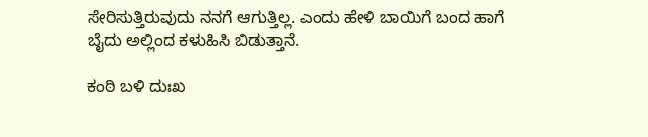ಸೇರಿಸುತ್ತಿರುವುದು ನನಗೆ ಆಗುತ್ತಿಲ್ಲ. ಎಂದು ಹೇಳಿ ಬಾಯಿಗೆ ಬಂದ ಹಾಗೆ ಬೈದು ಅಲ್ಲಿಂದ ಕಳುಹಿಸಿ ಬಿಡುತ್ತಾನೆ.

ಕಂಠಿ ಬಳಿ ದುಃಖ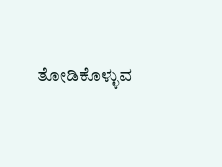ತೋಡಿಕೊಳ್ಳುವ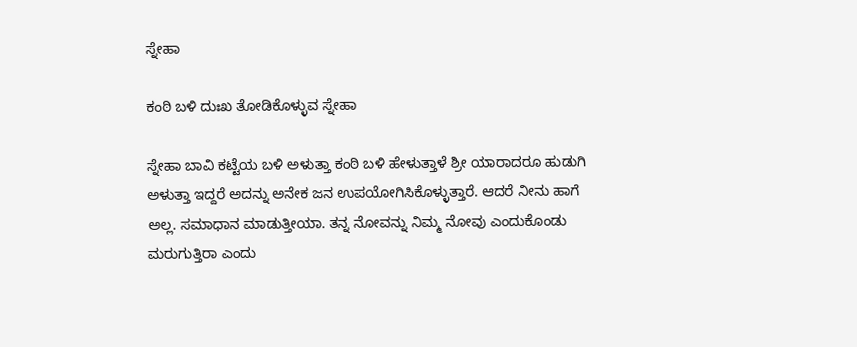ಸ್ನೇಹಾ

ಕಂಠಿ ಬಳಿ ದುಃಖ ತೋಡಿಕೊಳ್ಳುವ ಸ್ನೇಹಾ

ಸ್ನೇಹಾ ಬಾವಿ ಕಟ್ಟೆಯ ಬಳಿ ಅಳುತ್ತಾ ಕಂಠಿ ಬಳಿ ಹೇಳುತ್ತಾಳೆ ಶ್ರೀ ಯಾರಾದರೂ ಹುಡುಗಿ ಅಳುತ್ತಾ ಇದ್ದರೆ ಅದನ್ನು ಅನೇಕ ಜನ ಉಪಯೋಗಿಸಿಕೊಳ್ಳುತ್ತಾರೆ. ಆದರೆ ನೀನು ಹಾಗೆ ಅಲ್ಲ. ಸಮಾಧಾನ ಮಾಡುತ್ತೀಯಾ. ತನ್ನ ನೋವನ್ನು ನಿಮ್ಮ ನೋವು ಎಂದುಕೊಂಡು ಮರುಗುತ್ತಿರಾ ಎಂದು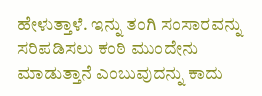ಹೇಳುತ್ತಾಳೆ. ಇನ್ನು ತಂಗಿ ಸಂಸಾರವನ್ನು ಸರಿಪಡಿಸಲು ಕಂಠಿ ಮುಂದೇನು ಮಾಡುತ್ತಾನೆ ಎಂಬುವುದನ್ನು ಕಾದು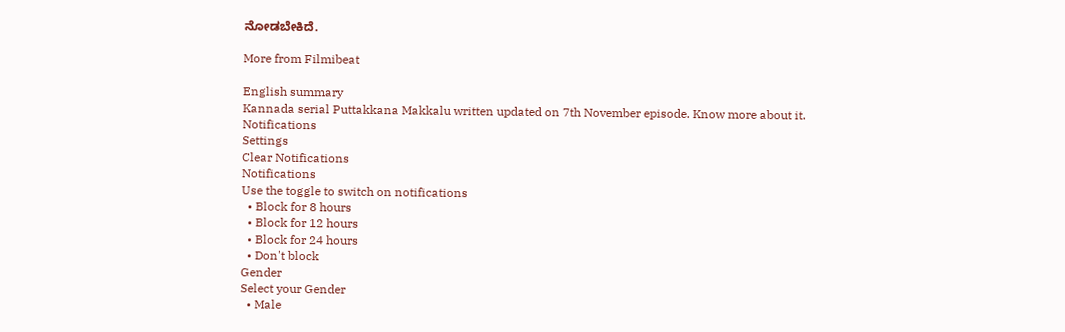ನೋಡಬೇಕಿದೆ.

More from Filmibeat

English summary
Kannada serial Puttakkana Makkalu written updated on 7th November episode. Know more about it.
Notifications
Settings
Clear Notifications
Notifications
Use the toggle to switch on notifications
  • Block for 8 hours
  • Block for 12 hours
  • Block for 24 hours
  • Don't block
Gender
Select your Gender
  • Male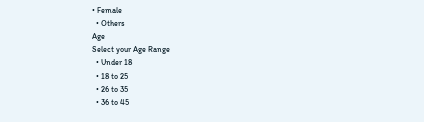• Female
  • Others
Age
Select your Age Range
  • Under 18
  • 18 to 25
  • 26 to 35
  • 36 to 45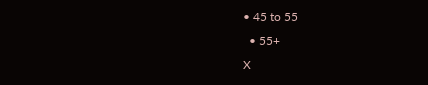• 45 to 55
  • 55+
X